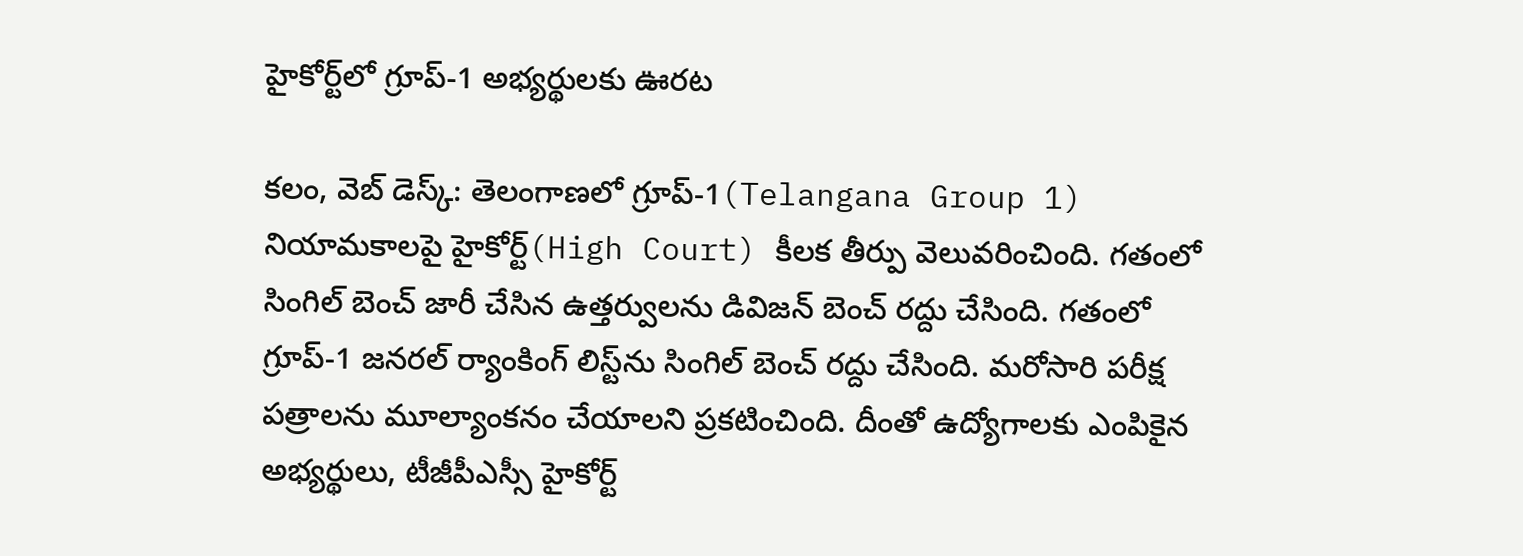హైకోర్ట్‌లో గ్రూప్-1 అభ్య‌ర్థుల‌కు ఊర‌ట‌

క‌లం, వెబ్ డెస్క్‌: తెలంగాణలో గ్రూప్-1(Telangana Group 1) నియామ‌కాల‌పై హైకోర్ట్(High Court) కీల‌క తీర్పు వెలువ‌రించింది. గతంలో సింగిల్ బెంచ్ జారీ చేసిన ఉత్తర్వులను డివిజన్ బెంచ్ రద్దు చేసింది. గ‌తంలో గ్రూప్-1 జ‌నరల్ ర్యాంకింగ్ లిస్ట్‌ను సింగిల్ బెంచ్ రద్దు చేసింది. మరోసారి పరీక్ష పత్రాలను మూల్యాంకనం చేయాలని ప్రకటించింది. దీంతో ఉద్యోగాల‌కు ఎంపికైన అభ్య‌ర్థులు, టీజీపీఎస్సీ హైకోర్ట్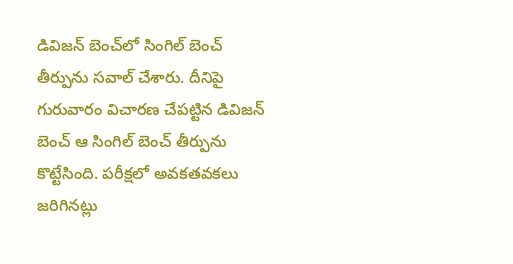డివిజ‌న్ బెంచ్‌లో సింగిల్ బెంచ్ తీర్పును స‌వాల్ చేశారు. దీనిపై గురువారం విచార‌ణ చేప‌ట్టిన డివిజన్ బెంచ్ ఆ సింగిల్ బెంచ్ తీర్పును కొట్టేసింది. పరీక్షలో అవకతవకలు జరిగినట్లు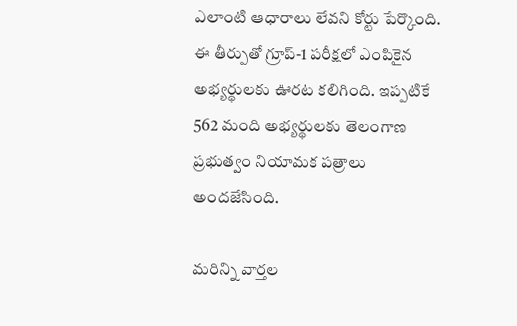ఎలాంటి ఆధారాలు లేవని కోర్టు పేర్కొంది. ఈ తీర్పుతో గ్రూప్-1 పరీక్షలో ఎంపికైన అభ్యర్థుల‌కు ఊర‌ట క‌లిగింది. ఇప్ప‌టికే 562 మంది అభ్య‌ర్థుల‌కు తెలంగాణ ప్ర‌భుత్వం నియామ‌క ప‌త్రాలు అంద‌జేసింది.

మ‌రిన్ని వార్త‌ల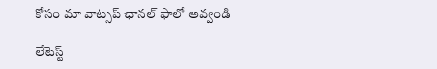కోసం మా వాట్స‌ప్ ఛాన‌ల్ ఫాలో అవ్వండి

లేటెస్ట్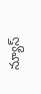న్యూస్‌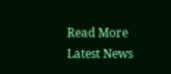Read More Latest News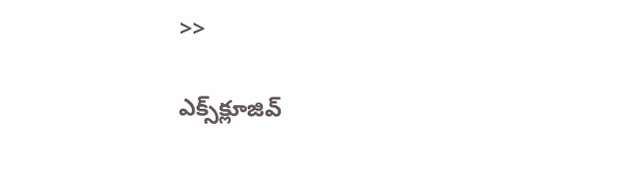>>

ఎక్స్‌క్లూజివ్‌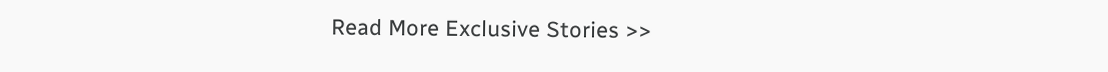Read More Exclusive Stories >>